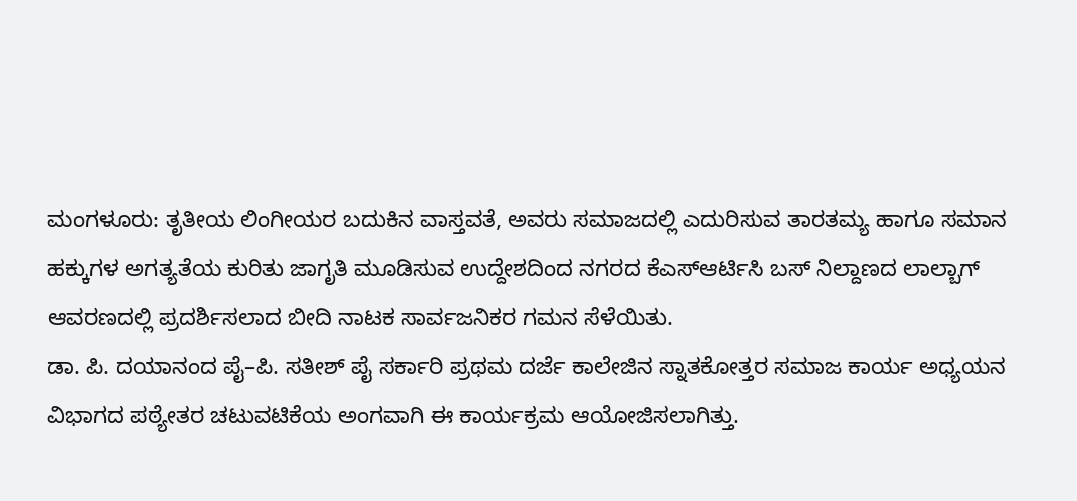ಮಂಗಳೂರು: ತೃತೀಯ ಲಿಂಗೀಯರ ಬದುಕಿನ ವಾಸ್ತವತೆ, ಅವರು ಸಮಾಜದಲ್ಲಿ ಎದುರಿಸುವ ತಾರತಮ್ಯ ಹಾಗೂ ಸಮಾನ ಹಕ್ಕುಗಳ ಅಗತ್ಯತೆಯ ಕುರಿತು ಜಾಗೃತಿ ಮೂಡಿಸುವ ಉದ್ದೇಶದಿಂದ ನಗರದ ಕೆಎಸ್ಆರ್ಟಿಸಿ ಬಸ್ ನಿಲ್ದಾಣದ ಲಾಲ್ಬಾಗ್ ಆವರಣದಲ್ಲಿ ಪ್ರದರ್ಶಿಸಲಾದ ಬೀದಿ ನಾಟಕ ಸಾರ್ವಜನಿಕರ ಗಮನ ಸೆಳೆಯಿತು.
ಡಾ. ಪಿ. ದಯಾನಂದ ಪೈ–ಪಿ. ಸತೀಶ್ ಪೈ ಸರ್ಕಾರಿ ಪ್ರಥಮ ದರ್ಜೆ ಕಾಲೇಜಿನ ಸ್ನಾತಕೋತ್ತರ ಸಮಾಜ ಕಾರ್ಯ ಅಧ್ಯಯನ ವಿಭಾಗದ ಪಠ್ಯೇತರ ಚಟುವಟಿಕೆಯ ಅಂಗವಾಗಿ ಈ ಕಾರ್ಯಕ್ರಮ ಆಯೋಜಿಸಲಾಗಿತ್ತು.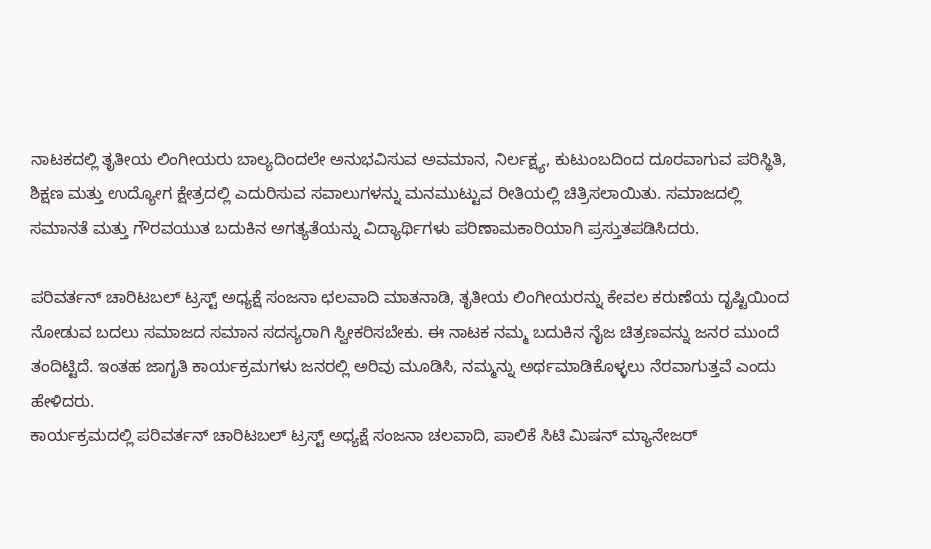ನಾಟಕದಲ್ಲಿ ತೃತೀಯ ಲಿಂಗೀಯರು ಬಾಲ್ಯದಿಂದಲೇ ಅನುಭವಿಸುವ ಅವಮಾನ, ನಿರ್ಲಕ್ಷ್ಯ, ಕುಟುಂಬದಿಂದ ದೂರವಾಗುವ ಪರಿಸ್ಥಿತಿ, ಶಿಕ್ಷಣ ಮತ್ತು ಉದ್ಯೋಗ ಕ್ಷೇತ್ರದಲ್ಲಿ ಎದುರಿಸುವ ಸವಾಲುಗಳನ್ನು ಮನಮುಟ್ಟುವ ರೀತಿಯಲ್ಲಿ ಚಿತ್ರಿಸಲಾಯಿತು. ಸಮಾಜದಲ್ಲಿ ಸಮಾನತೆ ಮತ್ತು ಗೌರವಯುತ ಬದುಕಿನ ಅಗತ್ಯತೆಯನ್ನು ವಿದ್ಯಾರ್ಥಿಗಳು ಪರಿಣಾಮಕಾರಿಯಾಗಿ ಪ್ರಸ್ತುತಪಡಿಸಿದರು.

ಪರಿವರ್ತನ್ ಚಾರಿಟಬಲ್ ಟ್ರಸ್ಟ್ ಅಧ್ಯಕ್ಷೆ ಸಂಜನಾ ಛಲವಾದಿ ಮಾತನಾಡಿ, ತೃತೀಯ ಲಿಂಗೀಯರನ್ನು ಕೇವಲ ಕರುಣೆಯ ದೃಷ್ಟಿಯಿಂದ ನೋಡುವ ಬದಲು ಸಮಾಜದ ಸಮಾನ ಸದಸ್ಯರಾಗಿ ಸ್ವೀಕರಿಸಬೇಕು. ಈ ನಾಟಕ ನಮ್ಮ ಬದುಕಿನ ನೈಜ ಚಿತ್ರಣವನ್ನು ಜನರ ಮುಂದೆ ತಂದಿಟ್ಟಿದೆ. ಇಂತಹ ಜಾಗೃತಿ ಕಾರ್ಯಕ್ರಮಗಳು ಜನರಲ್ಲಿ ಅರಿವು ಮೂಡಿಸಿ, ನಮ್ಮನ್ನು ಅರ್ಥಮಾಡಿಕೊಳ್ಳಲು ನೆರವಾಗುತ್ತವೆ ಎಂದು ಹೇಳಿದರು.
ಕಾರ್ಯಕ್ರಮದಲ್ಲಿ ಪರಿವರ್ತನ್ ಚಾರಿಟಬಲ್ ಟ್ರಸ್ಟ್ ಅಧ್ಯಕ್ಷೆ ಸಂಜನಾ ಚಲವಾದಿ, ಪಾಲಿಕೆ ಸಿಟಿ ಮಿಷನ್ ಮ್ಯಾನೇಜರ್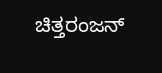ಚಿತ್ತರಂಜನ್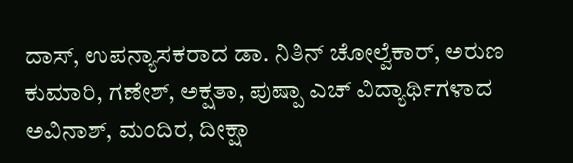ದಾಸ್, ಉಪನ್ಯಾಸಕರಾದ ಡಾ. ನಿತಿನ್ ಚೋಲ್ವೆಕಾರ್, ಅರುಣ ಕುಮಾರಿ, ಗಣೇಶ್, ಅಕ್ಷತಾ, ಪುಷ್ಪಾ ಎಚ್ ವಿದ್ಯಾರ್ಥಿಗಳಾದ ಅವಿನಾಶ್, ಮಂದಿರ, ದೀಕ್ಷಾ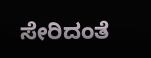ಸೇರಿದಂತೆ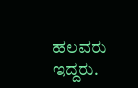ಹಲವರು ಇದ್ದರು.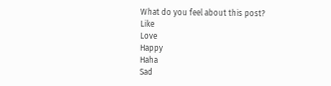What do you feel about this post?
Like
Love
Happy
Haha
Sad